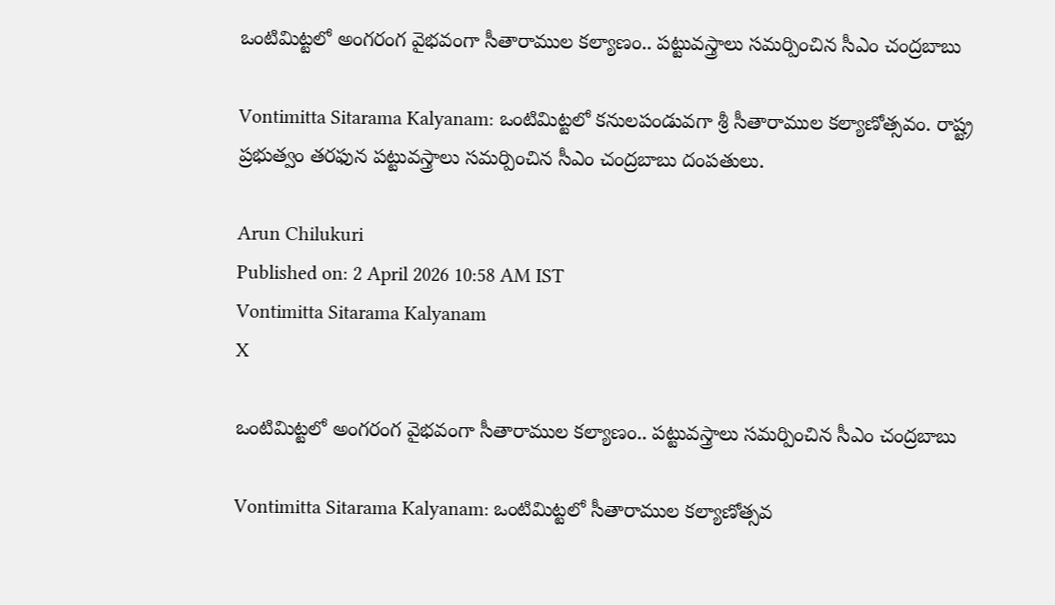ఒంటిమిట్టలో అంగరంగ వైభవంగా సీతారాముల కల్యాణం.. పట్టువస్త్రాలు సమర్పించిన సీఎం చంద్రబాబు

Vontimitta Sitarama Kalyanam: ఒంటిమిట్టలో కనులపండువగా శ్రీ సీతారాముల కల్యాణోత్సవం. రాష్ట్ర ప్రభుత్వం తరఫున పట్టువస్త్రాలు సమర్పించిన సీఎం చంద్రబాబు దంపతులు.

Arun Chilukuri
Published on: 2 April 2026 10:58 AM IST
Vontimitta Sitarama Kalyanam
X

ఒంటిమిట్టలో అంగరంగ వైభవంగా సీతారాముల కల్యాణం.. పట్టువస్త్రాలు సమర్పించిన సీఎం చంద్రబాబు

Vontimitta Sitarama Kalyanam: ఒంటిమిట్టలో సీతారాముల కల్యాణోత్సవ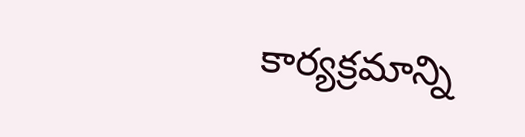కార్యక్రమాన్ని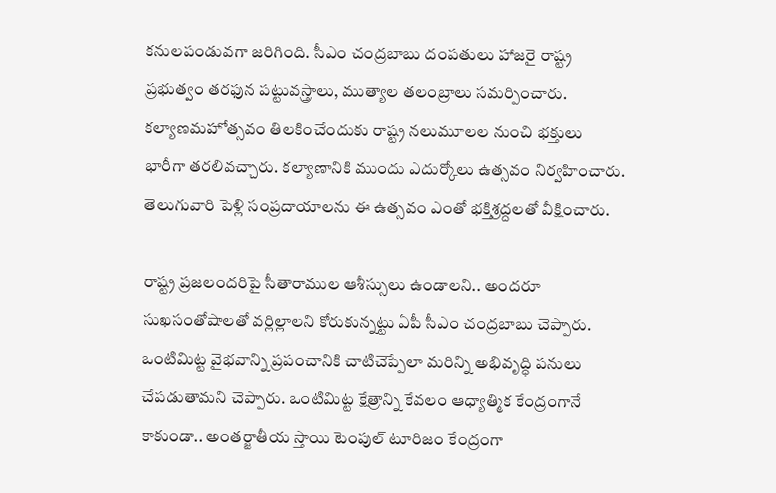కనులపండువగా జరిగింది. సీఎం చంద్రబాబు దంపతులు హాజరై రాష్ట్ర ప్రభుత్వం తరఫున పట్టువస్త్రాలు, ముత్యాల తలంబ్రాలు సమర్పించారు. కల్యాణమహోత్సవం తిలకించేందుకు రాష్ట్ర నలుమూలల నుంచి భక్తులు భారీగా తరలివచ్చారు. కల్యాణానికి ముందు ఎదుర్కోలు ఉత్సవం నిర్వహించారు. తెలుగువారి పెళ్లి సంప్రదాయాలను ఈ ఉత్సవం ఎంతో భక్తిశ్రద్దలతో వీక్షించారు.

రాష్ట్ర ప్రజలందరిపై సీతారాముల ఆశీస్సులు ఉండాలని.. అందరూ సుఖసంతోషాలతో వర్లిల్లాలని కోరుకున్నట్టు ఏపీ సీఎం చంద్రబాబు చెప్పారు. ఒంటిమిట్ట వైభవాన్ని ప్రపంచానికి చాటిచెప్పేలా మరిన్ని అభివృద్ధి పనులు చేపడుతామని చెప్పారు. ఒంటిమిట్ట క్షేత్రాన్ని కేవలం ఆధ్యాత్మిక కేంద్రంగానే కాకుండా.. అంతర్జాతీయ స్తాయి టెంపుల్ టూరిజం కేంద్రంగా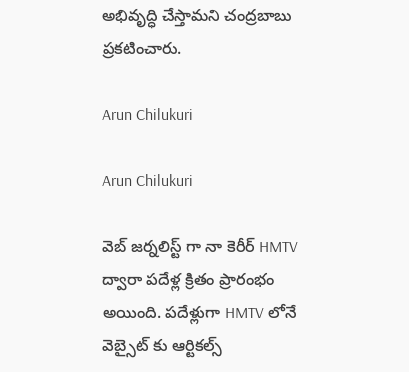అభివృద్ధి చేస్తామని చంద్రబాబు ప్రకటించారు.

Arun Chilukuri

Arun Chilukuri

వెబ్ జర్నలిస్ట్ గా నా కెరీర్ HMTV ద్వారా పదేళ్ల క్రితం ప్రారంభం అయింది. పదేళ్లుగా HMTV లోనే వెబ్సైట్ కు ఆర్టికల్స్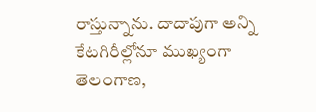రాస్తున్నాను. దాదాపుగా అన్ని కేటగిరీల్లోనూ ముఖ్యంగా తెలంగాణ,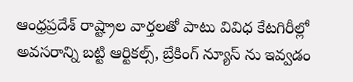ఆంధ్రప్రదేశ్ రాష్ట్రాల వార్తలతో పాటు వివిధ కేటగిరీల్లో అవసరాన్ని బట్టి ఆర్టికల్స్, బ్రేకింగ్ న్యూస్ ను ఇవ్వడం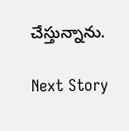చేస్తున్నాను.

Next Story